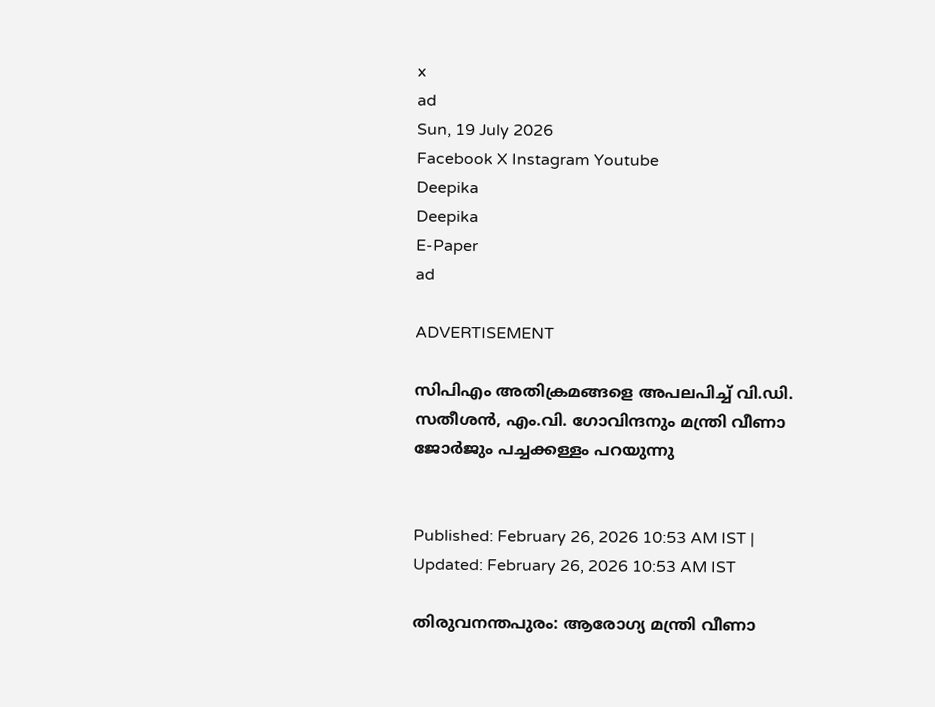x
ad
Sun, 19 July 2026
Facebook X Instagram Youtube
Deepika
Deepika
E-Paper
ad

ADVERTISEMENT

സിപിഎം അതിക്രമങ്ങളെ അപലപിച്ച് വി.ഡി. സതീശൻ, എം.വി. ഗോവിന്ദനും മന്ത്രി വീണാ ജോർജും പച്ചക്കള്ളം പറയുന്നു


Published: February 26, 2026 10:53 AM IST | Updated: February 26, 2026 10:53 AM IST

തിരുവനന്തപുരം: ആരോഗ്യ മന്ത്രി വീണാ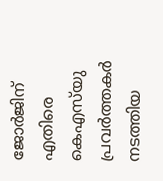ജോർജിന് എതിരെ കെഎസ്‌യു പ്രവർത്തകർ നടത്തിയ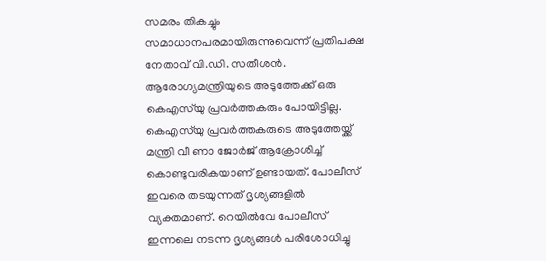സമരം തികച്ചും സമാധാനപരമായിരുന്നുവെന്ന് പ്രതിപക്ഷ നേതാവ് വി.ഡി. സതീശൻ. ആരോഗ്യമന്ത്രിയുടെ അടുത്തേക്ക് ഒരു കെഎസ്‌യു പ്രവർത്തകരും പോയിട്ടില്ല. കെഎസ്‌യു പ്രവർത്തകരുടെ അടുത്തേയ്ക്ക് മന്ത്രി വീ ണാ ജോർജ് ആക്രോശിച്ച് കൊണ്ടുവരികയാണ് ഉണ്ടായത്. പോലീസ് ഇവരെ തടയുന്നത് ദൃശ്യങ്ങളിൽ വ്യക്തമാണ്. റെയിൽവേ പോലീസ് ഇന്നലെ നടന്ന ദൃശ്യങ്ങൾ പരിശോധിച്ചു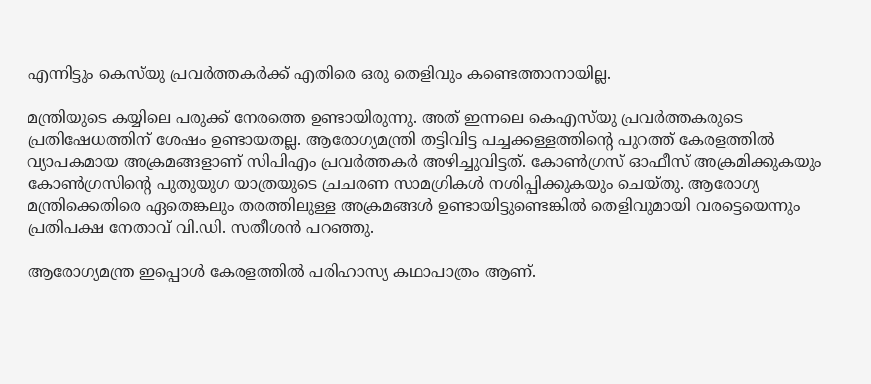എന്നിട്ടും കെസ്‌യു പ്രവർത്തകർക്ക് എതിരെ ഒരു തെളിവും കണ്ടെത്താനായില്ല.

മന്ത്രിയുടെ കയ്യിലെ പരുക്ക് നേരത്തെ ഉണ്ടായിരുന്നു. അത് ഇന്നലെ കെഎസ്‌യു പ്രവർത്തകരുടെ പ്രതിഷേധത്തിന് ശേഷം ഉണ്ടായതല്ല. ആരോഗ്യമന്ത്രി തട്ടിവിട്ട പച്ചക്കള്ളത്തിന്‍റെ പുറത്ത് കേരളത്തിൽ വ്യാപകമായ അക്രമങ്ങളാണ് സിപിഎം പ്രവർത്തകർ‌ അഴിച്ചുവിട്ടത്. കോൺഗ്രസ് ഓഫീസ് അക്രമിക്കുകയും കോൺഗ്രസിന്‍റെ പുതുയുഗ യാത്രയുടെ ച്രചരണ സാമഗ്രികൾ നശിപ്പിക്കുകയും ചെയ്തു. ആരോഗ്യ മന്ത്രിക്കെതിരെ ഏതെങ്കലും തരത്തിലുള്ള അക്രമങ്ങൾ ഉണ്ടായിട്ടുണ്ടെങ്കിൽ തെളിവുമായി വരട്ടെയെന്നും പ്രതിപക്ഷ നേതാവ് വി.ഡി. സതീശൻ പറഞ്ഞു.

ആരോഗ്യമന്ത്ര ഇപ്പൊൾ കേരളത്തിൽ പരിഹാസ്യ കഥാപാത്രം ആണ്.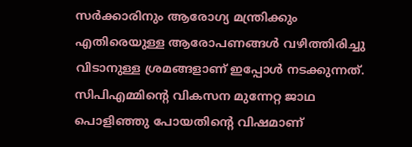സർക്കാരിനും ആരോഗ്യ മന്ത്രിക്കും എതിരെയുള്ള ആരോപണങ്ങൾ വഴിത്തിരിച്ചു വിടാനുള്ള ശ്രമങ്ങളാണ് ഇപ്പോൾ നടക്കുന്നത്. സിപിഎമ്മിന്‍റെ വികസന മുന്നേറ്റ ജാഥ പൊളിഞ്ഞു പോയതിന്‍റെ വിഷമാണ്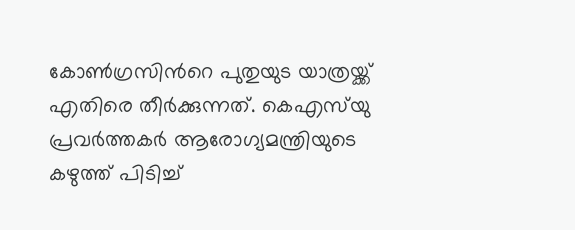കോൺഗ്രസിന്‍റെ പുതുയുട യാത്രയ്ക്ക് എതിരെ തീർക്കുന്നത്. കെഎസ്‌യു പ്രവർത്തകർ ആരോഗ്യമന്ത്രിയുടെ കഴുത്ത് പിടിച്ച്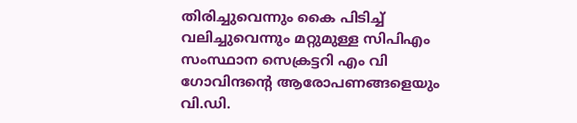തിരിച്ചുവെന്നും കൈ പിടിച്ച് വലിച്ചുവെന്നും മറ്റുമുള്ള സിപിഎം സംസ്ഥാന സെക്രട്ടറി എം വി ഗോവിന്ദന്‍റെ ആരോപണങ്ങളെയും വി.ഡി.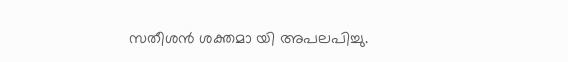സതീശൻ ശക്തമാ യി അപലപിച്ചു.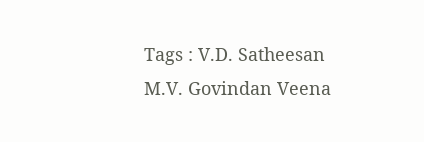Tags : V.D. Satheesan M.V. Govindan Veena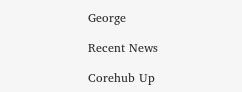George

Recent News

Corehub Up